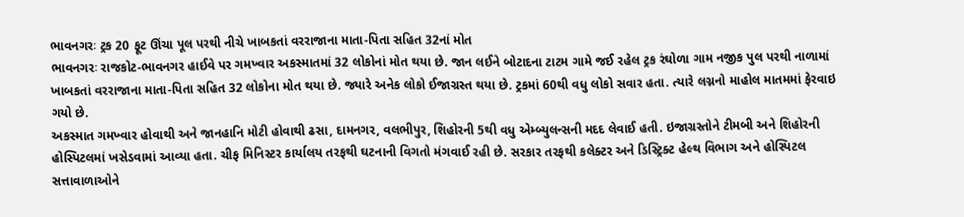ભાવનગરઃ ટ્રક 20 ફૂટ ઊંચા પૂલ પરથી નીચે ખાબકતાં વરરાજાના માતા-પિતા સહિત 32નાં મોત
ભાવનગરઃ રાજકોટ-ભાવનગર હાઈવે પર ગમખ્વાર અકસ્માતમાં 32 લોકોનાં મોત થયા છે. જાન લઈને બોટાદના ટાટમ ગામે જઈ રહેલ ટ્રક રંઘોળા ગામ નજીક પુલ પરથી નાળામાં ખાબકતાં વરરાજાના માતા-પિતા સહિત 32 લોકોના મોત થયા છે. જ્યારે અનેક લોકો ઈજાગ્રસ્ત થયા છે. ટ્રકમાં 60થી વધુ લોકો સવાર હતા. ત્યારે લગ્નનો માહોલ માતમમાં ફેરવાઇ ગયો છે.
અકસ્માત ગમખ્વાર હોવાથી અને જાનહાનિ મોટી હોવાથી ઢસા, દામનગર, વલભીપુર, શિહોરની 5થી વધુ એમ્બ્યુલન્સની મદદ લેવાઈ હતી. ઇજાગ્રસ્તોને ટીમબી અને શિહોરની હોસ્પિટલમાં ખસેડવામાં આવ્યા હતા. ચીફ મિનિસ્ટર કાર્યાલય તરફથી ઘટનાની વિગતો મંગવાઈ રહી છે. સરકાર તરફથી કલેક્ટર અને ડિસ્ટ્રિક્ટ હેલ્થ વિભાગ અને હોસ્પિટલ સત્તાવાળાઓને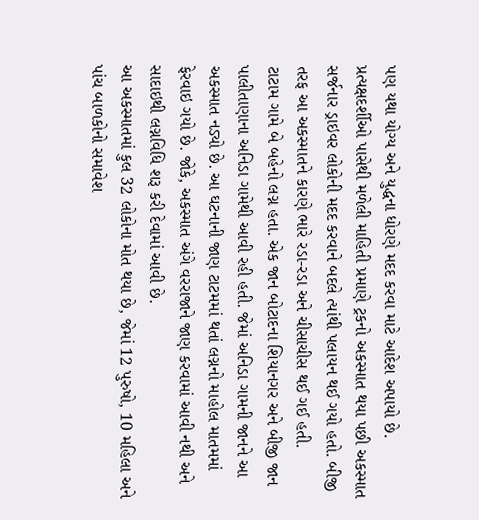પણ યથા યોગ્ય અને યુદ્ધના ધોરણે મદદ કરવા માટે આદેશ અપાયો છે.
પ્રત્યક્ષદર્શીઓ પાસેથી મળેલી માહિતી પ્રમાણે ટ્રકનો અકસ્માત થયા પછી અકસ્માત સર્જનાર ડ્રાઇવર લોકોની મદદ કરવાને બદલે ત્યાંથી પલાયન થઈ ગયો હતો. બીજી તરફ આ અકસ્માતને કારણે ભારે રડા-રડા અને ચીસાચીસ થઈ ગઈ હતી.
ટાટામ ગામે બે બહેનો લગ્ન હતા. એક જાન બોટાદના શિયાનગર અને બીજી જાન પાલીતાણાના અનિડા ગામેથી આવી રહી હતી. જેમાં અનિડા ગામની જાનને આ અકસ્માત નડ્યો છે. આ ઘટનાની જાણ ટાટમમાં થતાં લગ્નનો માહોલ માતમમાં ફેરવાઇ ગયો છે. જોકે, અકસ્માત અંગે વરરાજાને જાણ કરવામાં આવી નથી અને સાદાઇથી લગ્નવિધિ શરૂ કરી દેવામાં આવી છે.
આ અકસ્માતમાં કુલ 32 લોકોના મોત થયા છે, જેમાં 12 પુરુષો, 10 મહિલા અને પાંચ બાળકોનો સમાવેશ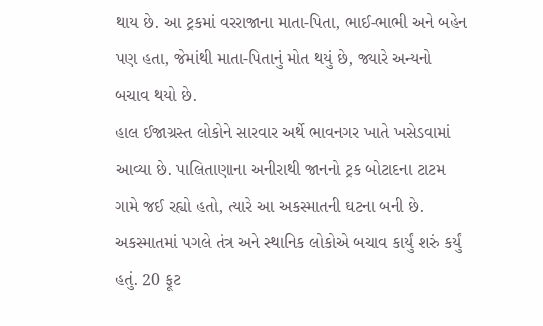થાય છે. આ ટ્રકમાં વરરાજાના માતા-પિતા, ભાઈ-ભાભી અને બહેન પણ હતા, જેમાંથી માતા-પિતાનું મોત થયું છે, જ્યારે અન્યનો બચાવ થયો છે.
હાલ ઈજાગ્રસ્ત લોકોને સારવાર અર્થે ભાવનગર ખાતે ખસેડવામાં આવ્યા છે. પાલિતાણાના અનીરાથી જાનનો ટ્રક બોટાદના ટાટમ ગામે જઈ રહ્યો હતો, ત્યારે આ અકસ્માતની ઘટના બની છે. અકસ્માતમાં પગલે તંત્ર અને સ્થાનિક લોકોએ બચાવ કાર્યું શરું કર્યું હતું. 20 ફૂટ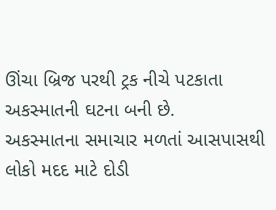ઊંચા બ્રિજ પરથી ટ્રક નીચે પટકાતા અકસ્માતની ઘટના બની છે.
અકસ્માતના સમાચાર મળતાં આસપાસથી લોકો મદદ માટે દોડી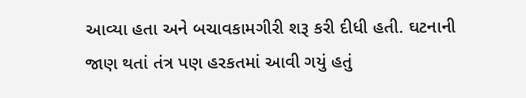આવ્યા હતા અને બચાવકામગીરી શરૂ કરી દીધી હતી. ઘટનાની જાણ થતાં તંત્ર પણ હરકતમાં આવી ગયું હતું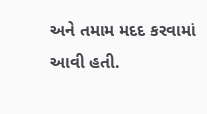અને તમામ મદદ કરવામાં આવી હતી.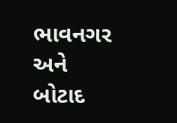ભાવનગર અને બોટાદ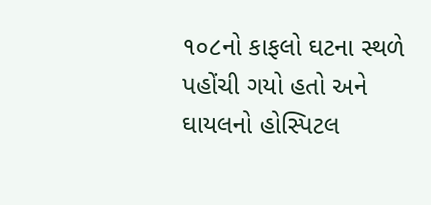૧૦૮નો કાફલો ઘટના સ્થળે પહોંચી ગયો હતો અને ઘાયલનો હોસ્પિટલ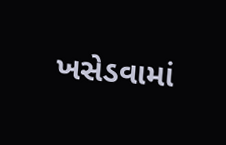ખસેડવામાં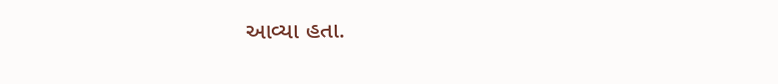આવ્યા હતા.